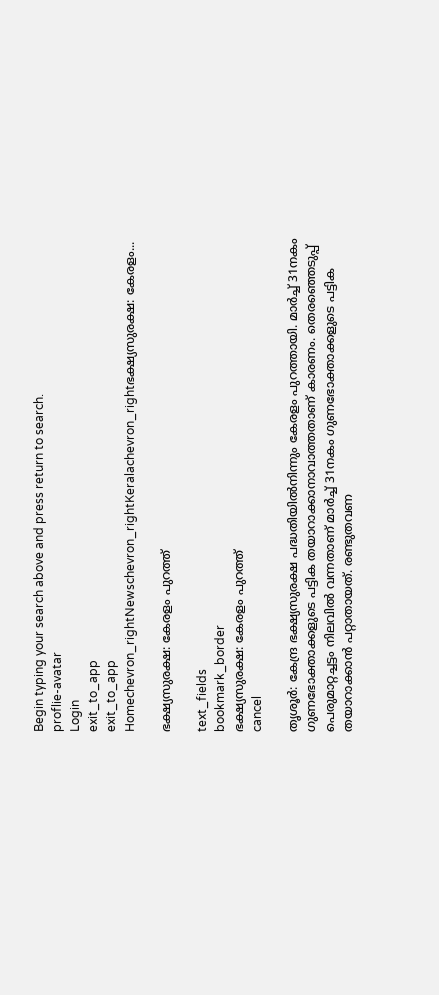Begin typing your search above and press return to search.
proflie-avatar
Login
exit_to_app
exit_to_app
Homechevron_rightNewschevron_rightKeralachevron_rightഭക്ഷ്യസുരക്ഷ: കേരളം...

ഭക്ഷ്യസുരക്ഷ: കേരളം പുറത്ത്

text_fields
bookmark_border
ഭക്ഷ്യസുരക്ഷ: കേരളം പുറത്ത്
cancel

തൃശൂര്‍: കേന്ദ്ര ഭക്ഷ്യസുരക്ഷ പദ്ധതിയില്‍നിന്നും കേരളം പുറത്തായി. മാര്‍ച്ച് 31നകം ഗുണഭോക്താക്കളുടെ പട്ടിക തയാറാക്കാനാവാത്തതാണ് കാരണം. തെരഞ്ഞെടുപ്പ് പെരുമാറ്റച്ചട്ടം നിലവില്‍ വന്നതാണ് മാര്‍ച്ച് 31നകം ഗുണഭോക്താക്കളുടെ പട്ടിക തയാറാക്കാന്‍ പറ്റാതായത്. രണ്ടുതവണ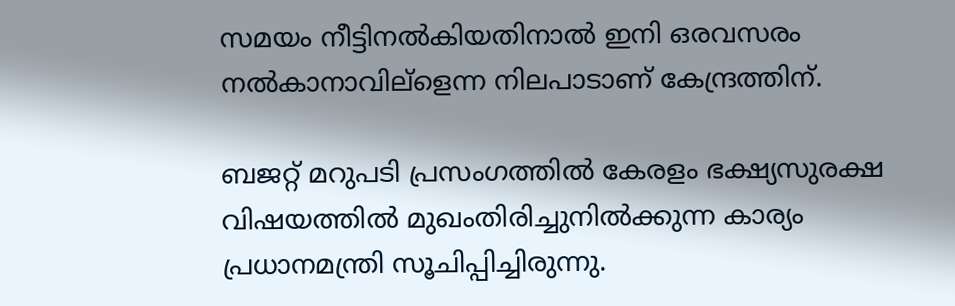സമയം നീട്ടിനല്‍കിയതിനാല്‍ ഇനി ഒരവസരം നല്‍കാനാവില്ളെന്ന നിലപാടാണ് കേന്ദ്രത്തിന്.

ബജറ്റ് മറുപടി പ്രസംഗത്തില്‍ കേരളം ഭക്ഷ്യസുരക്ഷ വിഷയത്തില്‍ മുഖംതിരിച്ചുനില്‍ക്കുന്ന കാര്യം പ്രധാനമന്ത്രി സൂചിപ്പിച്ചിരുന്നു.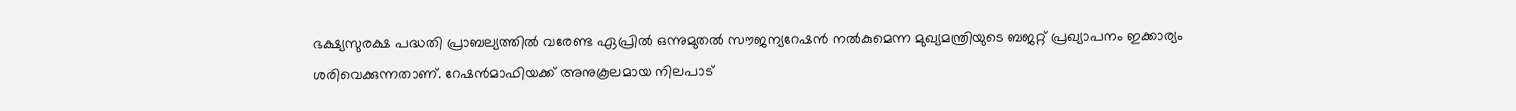ഭക്ഷ്യസുരക്ഷ പദ്ധതി പ്രാബല്യത്തില്‍ വരേണ്ട ഏപ്രില്‍ ഒന്നുമുതല്‍ സൗജന്യറേഷന്‍ നല്‍കുമെന്ന മുഖ്യമന്ത്രിയുടെ ബജറ്റ് പ്രഖ്യാപനം ഇക്കാര്യം ശരിവെക്കുന്നതാണ്. റേഷന്‍മാഫിയക്ക് അനുകൂലമായ നിലപാട്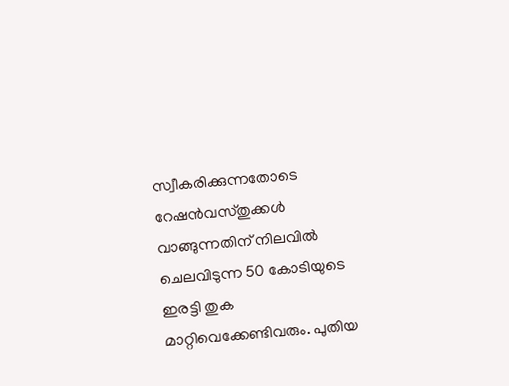സ്വീകരിക്കുന്നതോടെ റേഷന്‍വസ്തുക്കള്‍ വാങ്ങുന്നതിന് നിലവില്‍ ചെലവിടുന്ന 50 കോടിയുടെ ഇരട്ടി തുക മാറ്റിവെക്കേണ്ടിവരും. പുതിയ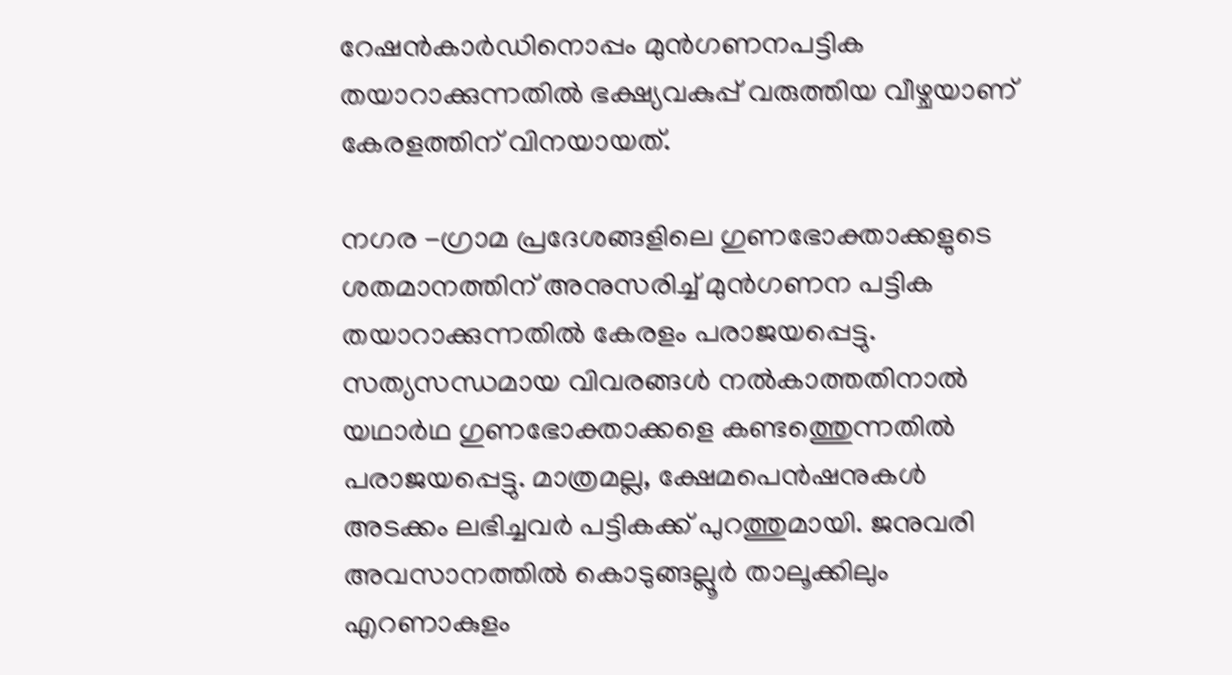റേഷന്‍കാര്‍ഡിനൊപ്പം മുന്‍ഗണനപട്ടിക തയാറാക്കുന്നതില്‍ ഭക്ഷ്യവകുപ്പ് വരുത്തിയ വീഴ്ചയാണ് കേരളത്തിന് വിനയായത്.

നഗര -ഗ്രാമ പ്രദേശങ്ങളിലെ ഗുണഭോക്താക്കളുടെ ശതമാനത്തിന് അനുസരിച്ച് മുന്‍ഗണന പട്ടിക തയാറാക്കുന്നതില്‍ കേരളം പരാജയപ്പെട്ടു. സത്യസന്ധമായ വിവരങ്ങള്‍ നല്‍കാത്തതിനാല്‍ യഥാര്‍ഥ ഗുണഭോക്താക്കളെ കണ്ടത്തെുന്നതില്‍ പരാജയപ്പെട്ടു. മാത്രമല്ല, ക്ഷേമപെന്‍ഷനുകള്‍ അടക്കം ലഭിച്ചവര്‍ പട്ടികക്ക് പുറത്തുമായി. ജനുവരി അവസാനത്തില്‍ കൊടുങ്ങല്ലൂര്‍ താലൂക്കിലും എറണാകുളം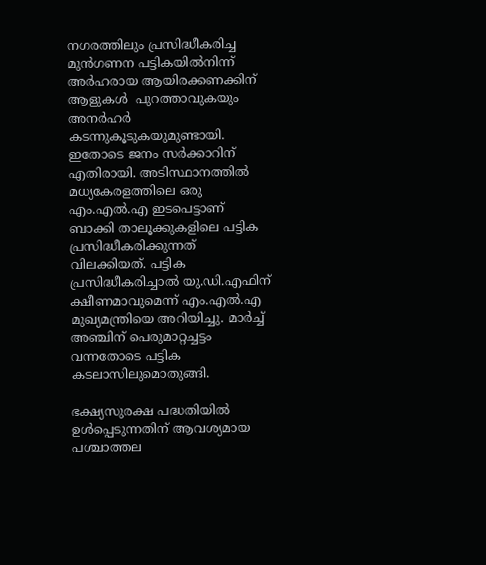നഗരത്തിലും പ്രസിദ്ധീകരിച്ച മുന്‍ഗണന പട്ടികയില്‍നിന്ന് അര്‍ഹരായ ആയിരക്കണക്കിന് ആളുകള്‍  പുറത്താവുകയും അനര്‍ഹര്‍ കടന്നുകൂടുകയുമുണ്ടായി. ഇതോടെ ജനം സര്‍ക്കാറിന് എതിരായി. അടിസ്ഥാനത്തില്‍ മധ്യകേരളത്തിലെ ഒരു എം.എല്‍.എ ഇടപെട്ടാണ് ബാക്കി താലൂക്കുകളിലെ പട്ടിക പ്രസിദ്ധീകരിക്കുന്നത് വിലക്കിയത്. പട്ടിക പ്രസിദ്ധീകരിച്ചാല്‍ യു.ഡി.എഫിന് ക്ഷീണമാവുമെന്ന് എം.എല്‍.എ മുഖ്യമന്ത്രിയെ അറിയിച്ചു. മാര്‍ച്ച് അഞ്ചിന് പെരുമാറ്റച്ചട്ടം വന്നതോടെ പട്ടിക കടലാസിലുമൊതുങ്ങി.

ഭക്ഷ്യസുരക്ഷ പദ്ധതിയില്‍ ഉള്‍പ്പെടുന്നതിന് ആവശ്യമായ പശ്ചാത്തല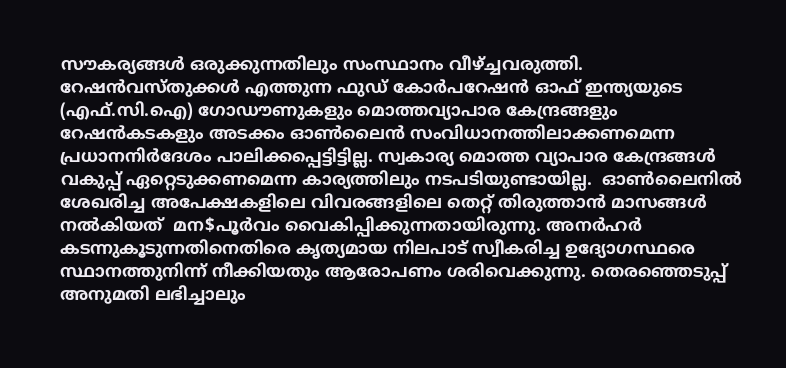സൗകര്യങ്ങള്‍ ഒരുക്കുന്നതിലും സംസ്ഥാനം വീഴ്ച്ചവരുത്തി. റേഷന്‍വസ്തുക്കള്‍ എത്തുന്ന ഫുഡ് കോര്‍പറേഷന്‍ ഓഫ് ഇന്ത്യയുടെ (എഫ്.സി.ഐ) ഗോഡൗണുകളും മൊത്തവ്യാപാര കേന്ദ്രങ്ങളും റേഷന്‍കടകളും അടക്കം ഓണ്‍ലൈന്‍ സംവിധാനത്തിലാക്കണമെന്ന പ്രധാനനിര്‍ദേശം പാലിക്കപ്പെട്ടിട്ടില്ല. സ്വകാര്യ മൊത്ത വ്യാപാര കേന്ദ്രങ്ങള്‍ വകുപ്പ് ഏറ്റെടുക്കണമെന്ന കാര്യത്തിലും നടപടിയുണ്ടായില്ല.  ഓണ്‍ലൈനില്‍ ശേഖരിച്ച അപേക്ഷകളിലെ വിവരങ്ങളിലെ തെറ്റ് തിരുത്താന്‍ മാസങ്ങള്‍ നല്‍കിയത്  മന$പൂര്‍വം വൈകിപ്പിക്കുന്നതായിരുന്നു. അനര്‍ഹര്‍ കടന്നുകൂടുന്നതിനെതിരെ കൃത്യമായ നിലപാട് സ്വീകരിച്ച ഉദ്യോഗസ്ഥരെ സ്ഥാനത്തുനിന്ന് നീക്കിയതും ആരോപണം ശരിവെക്കുന്നു. തെരഞ്ഞെടുപ്പ് അനുമതി ലഭിച്ചാലും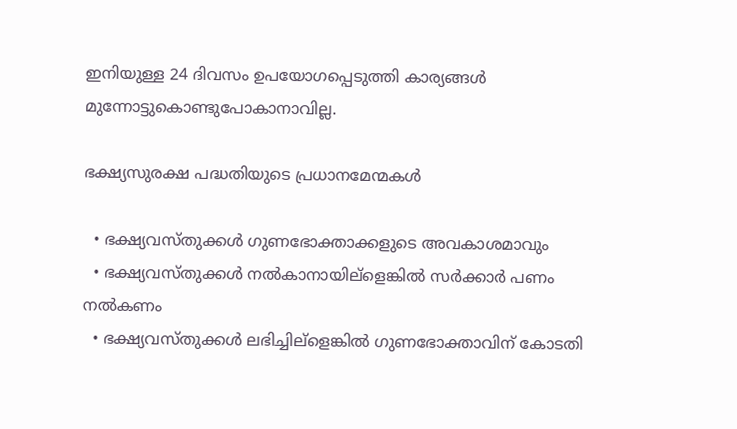ഇനിയുള്ള 24 ദിവസം ഉപയോഗപ്പെടുത്തി കാര്യങ്ങള്‍ മുന്നോട്ടുകൊണ്ടുപോകാനാവില്ല.

ഭക്ഷ്യസുരക്ഷ പദ്ധതിയുടെ പ്രധാനമേന്മകള്‍

  • ഭക്ഷ്യവസ്തുക്കള്‍ ഗുണഭോക്താക്കളുടെ അവകാശമാവും
  • ഭക്ഷ്യവസ്തുക്കള്‍ നല്‍കാനായില്ളെങ്കില്‍ സര്‍ക്കാര്‍ പണം നല്‍കണം
  • ഭക്ഷ്യവസ്തുക്കള്‍ ലഭിച്ചില്ളെങ്കില്‍ ഗുണഭോക്താവിന് കോടതി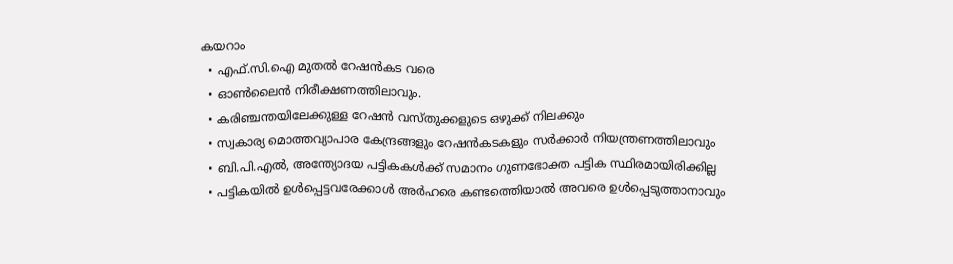കയറാം
  • എഫ്.സി.ഐ മുതല്‍ റേഷന്‍കട വരെ
  • ഓണ്‍ലൈന്‍ നിരീക്ഷണത്തിലാവും.
  • കരിഞ്ചന്തയിലേക്കുള്ള റേഷന്‍ വസ്തുക്കളുടെ ഒഴുക്ക് നിലക്കും
  • സ്വകാര്യ മൊത്തവ്യാപാര കേന്ദ്രങ്ങളും റേഷന്‍കടകളും സര്‍ക്കാര്‍ നിയന്ത്രണത്തിലാവും
  • ബി.പി.എല്‍, അന്ത്യോദയ പട്ടികകള്‍ക്ക് സമാനം ഗുണഭോക്ത പട്ടിക സ്ഥിരമായിരിക്കില്ല
  • പട്ടികയില്‍ ഉള്‍പ്പെട്ടവരേക്കാള്‍ അര്‍ഹരെ കണ്ടത്തെിയാല്‍ അവരെ ഉള്‍പ്പെടുത്താനാവും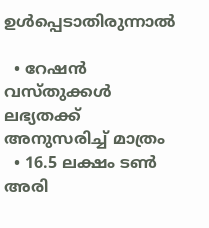ഉള്‍പ്പെടാതിരുന്നാല്‍

  • റേഷന്‍ വസ്തുക്കള്‍ ലഭ്യതക്ക് അനുസരിച്ച് മാത്രം
  • 16.5 ലക്ഷം ടണ്‍ അരി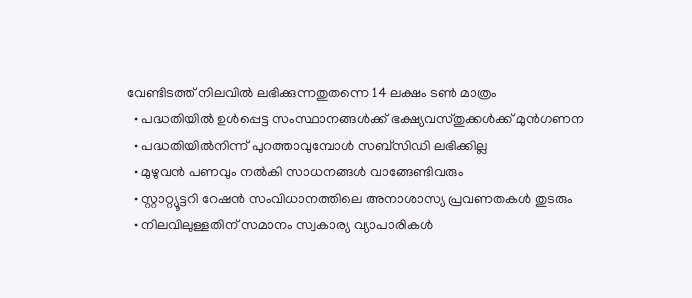വേണ്ടിടത്ത് നിലവില്‍ ലഭിക്കുന്നതുതന്നെ 14 ലക്ഷം ടണ്‍ മാത്രം
  • പദ്ധതിയില്‍ ഉള്‍പ്പെട്ട സംസ്ഥാനങ്ങള്‍ക്ക് ഭക്ഷ്യവസ്തുക്കള്‍ക്ക് മുന്‍ഗണന
  • പദ്ധതിയില്‍നിന്ന് പുറത്താവുമ്പോള്‍ സബ്സിഡി ലഭിക്കില്ല
  • മുഴുവന്‍ പണവും നല്‍കി സാധനങ്ങള്‍ വാങ്ങേണ്ടിവരും
  • സ്റ്റാറ്റ്യൂട്ടറി റേഷന്‍ സംവിധാനത്തിലെ അനാശാസ്യ പ്രവണതകള്‍ തുടരും
  • നിലവിലുള്ളതിന് സമാനം സ്വകാര്യ വ്യാപാരികള്‍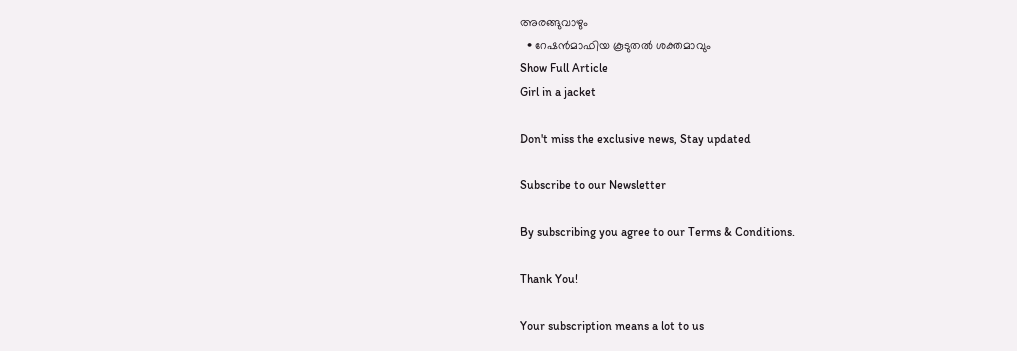അരങ്ങുവാഴും
  • റേഷന്‍മാഫിയ കൂടുതല്‍ ശക്തമാവും
Show Full Article
Girl in a jacket

Don't miss the exclusive news, Stay updated

Subscribe to our Newsletter

By subscribing you agree to our Terms & Conditions.

Thank You!

Your subscription means a lot to us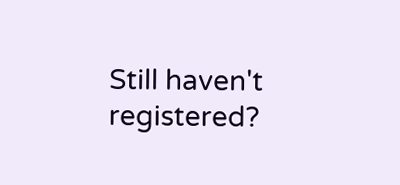Still haven't registered?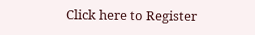Click here to Register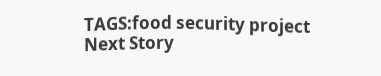TAGS:food security project
Next Story